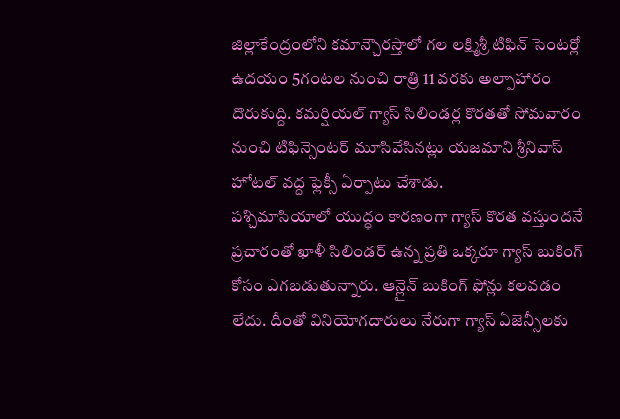జిల్లాకేంద్రంలోని కమాన్చౌరస్తాలో గల లక్ష్మిశ్రీ టిఫిన్ సెంటర్లో ఉదయం 5గంటల నుంచి రాత్రి 11 వరకు అల్పాహారం దొరుకుద్ది. కమర్షియల్ గ్యాస్ సిలిండర్ల కొరతతో సోమవారం నుంచి టిఫిన్సెంటర్ మూసివేసినట్లు యజమాని శ్రీనివాస్ హోటల్ వద్ద ఫ్లెక్సీ ఏర్పాటు చేశాడు.
పశ్చిమాసియాలో యుద్ధం కారణంగా గ్యాస్ కొరత వస్తుందనే ప్రచారంతో ఖాళీ సిలిండర్ ఉన్న ప్రతి ఒక్కరూ గ్యాస్ బుకింగ్ కోసం ఎగబడుతున్నారు. ఆన్లైన్ బుకింగ్ ఫోన్లు కలవడం లేదు. దీంతో వినియోగదారులు నేరుగా గ్యాస్ ఏజెన్సీలకు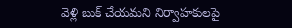వెళ్లి బుక్ చేయమని నిర్వాహకులపై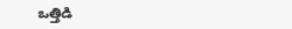ఒత్తిడి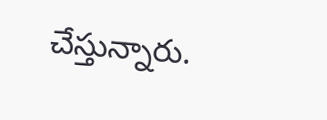చేస్తున్నారు.